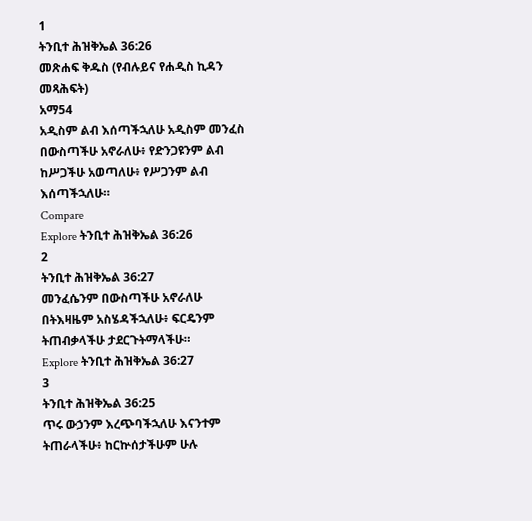1
ትንቢተ ሕዝቅኤል 36:26
መጽሐፍ ቅዱስ (የብሉይና የሐዲስ ኪዳን መጻሕፍት)
አማ54
አዲስም ልብ እሰጣችኋለሁ አዲስም መንፈስ በውስጣችሁ አኖራለሁ፥ የድንጋዩንም ልብ ከሥጋችሁ አወጣለሁ፥ የሥጋንም ልብ እሰጣችኋለሁ።
Compare
Explore ትንቢተ ሕዝቅኤል 36:26
2
ትንቢተ ሕዝቅኤል 36:27
መንፈሴንም በውስጣችሁ አኖራለሁ በትእዛዜም አስሄዳችኋለሁ፥ ፍርዴንም ትጠብቃላችሁ ታደርጉትማላችሁ።
Explore ትንቢተ ሕዝቅኤል 36:27
3
ትንቢተ ሕዝቅኤል 36:25
ጥሩ ውኃንም እረጭባችኋለሁ እናንተም ትጠራላችሁ፥ ከርኵሰታችሁም ሁሉ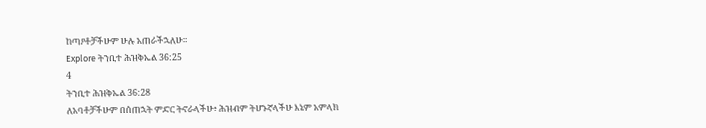ከጣዖቶቻችሁም ሁሉ አጠራችኋለሁ።
Explore ትንቢተ ሕዝቅኤል 36:25
4
ትንቢተ ሕዝቅኤል 36:28
ለአባቶቻችሁም በሰጠኋት ምድር ትኖራላችሁ፥ ሕዝብም ትሆኑኛላችሁ እኔም አምላክ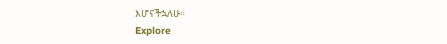እሆናችኋለሁ።
Explore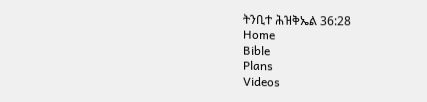ትንቢተ ሕዝቅኤል 36:28
Home
Bible
Plans
Videos